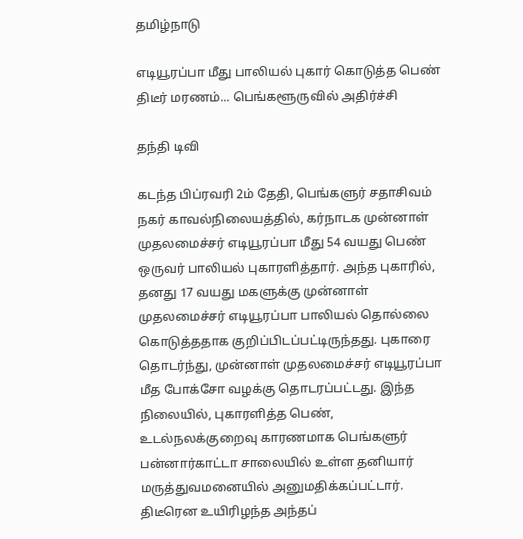தமிழ்நாடு

எடியூரப்பா மீது பாலியல் புகார் கொடுத்த பெண் திடீர் மரணம்... பெங்களூருவில் அதிர்ச்சி

தந்தி டிவி

கடந்த பிப்ரவரி 2ம் தேதி, பெங்களுர் சதாசிவம் நகர் காவல்நிலையத்தில், கர்நாடக முன்னாள் முதலமைச்சர் எடியூரப்பா மீது 54 வயது பெண் ஒருவர் பாலியல் புகாரளித்தார். அந்த புகாரில், தனது 17 வயது மகளுக்கு முன்னாள் முதலமைச்சர் எடியூரப்பா பாலியல் தொல்லை கொடுத்ததாக குறிப்பிடப்பட்டிருந்தது. புகாரை தொடர்ந்து, முன்னாள் முதலமைச்சர் எடியூரப்பா மீத போக்சோ வழக்கு தொடரப்பட்டது. இந்த நிலையில், புகாரளித்த பெண், உடல்நலக்குறைவு காரணமாக பெங்களுர் பன்னார்காட்டா சாலையில் உள்ள தனியார் மருத்துவமனையில் அனுமதிக்கப்பட்டார். திடீரென உயிரிழந்த அந்தப்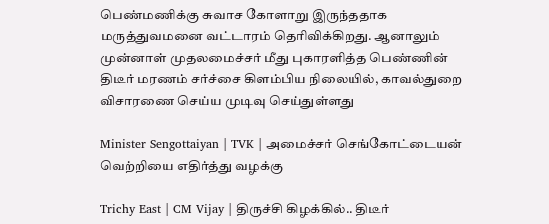பெண்மணிக்கு சுவாச கோளாறு இருந்ததாக மருத்துவமனை வட்டாரம் தெரிவிக்கிறது. ஆனாலும் முன்னாள் முதலமைச்சர் மீது புகாரளித்த பெண்ணின் திடீர் மரணம் சர்ச்சை கிளம்பிய நிலையில், காவல்துறை விசாரணை செய்ய முடிவு செய்துள்ளது

Minister Sengottaiyan | TVK | அமைச்சர் செங்கோட்டையன் வெற்றியை எதிர்த்து வழக்கு

Trichy East | CM Vijay | திருச்சி கிழக்கில்.. திடீர்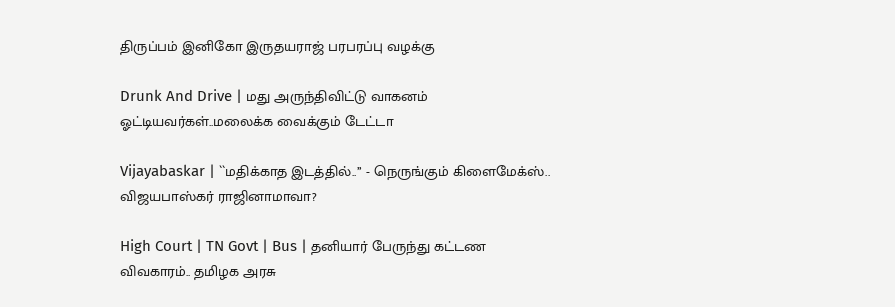திருப்பம் இனிகோ இருதயராஜ் பரபரப்பு வழக்கு

Drunk And Drive | மது அருந்திவிட்டு வாகனம் ஓட்டியவர்கள்..மலைக்க வைக்கும் டேட்டா

Vijayabaskar | ``மதிக்காத இடத்தில்..’’ - நெருங்கும் கிளைமேக்ஸ்.. விஜயபாஸ்கர் ராஜினாமாவா?

High Court | TN Govt | Bus | தனியார் பேருந்து கட்டண விவகாரம்.. தமிழக அரசு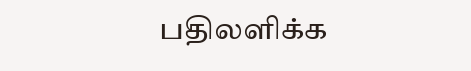பதிலளிக்க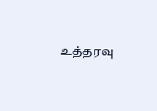உத்தரவு